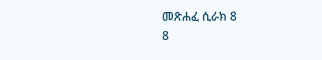መጽሐፈ ሲራክ 8
8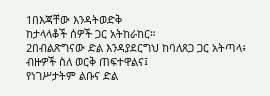1በእጃቸው እንዳትወድቅ
ከታላላቆች ሰዎች ጋር አትከራከር።
2በብልጽግናው ድል እንዳያደርግህ ከባለጸጋ ጋር አትጣላ፥
ብዙዎች ስለ ወርቅ ጠፍተዋልና፤
የነገሥታትም ልቡና ድል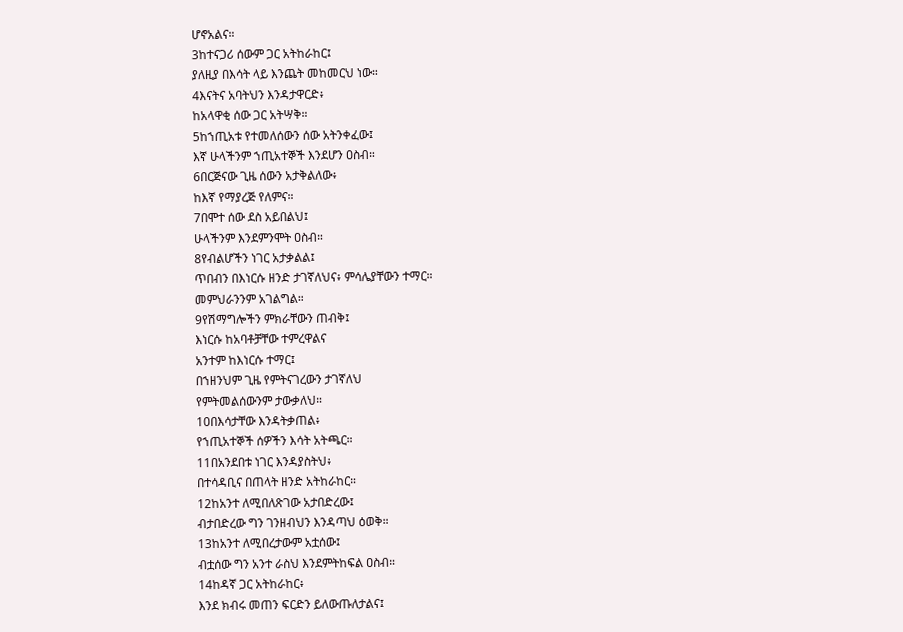ሆኖአልና።
3ከተናጋሪ ሰውም ጋር አትከራከር፤
ያለዚያ በእሳት ላይ እንጨት መከመርህ ነው።
4እናትና አባትህን እንዳታዋርድ፥
ከአላዋቂ ሰው ጋር አትሣቅ።
5ከኀጢአቱ የተመለሰውን ሰው አትንቀፈው፤
እኛ ሁላችንም ኀጢአተኞች እንደሆን ዐስብ።
6በርጅናው ጊዜ ሰውን አታቅልለው፥
ከእኛ የማያረጅ የለምና።
7በሞተ ሰው ደስ አይበልህ፤
ሁላችንም እንደምንሞት ዐስብ።
8የብልሆችን ነገር አታቃልል፤
ጥበብን በእነርሱ ዘንድ ታገኛለህና፥ ምሳሌያቸውን ተማር።
መምህራንንም አገልግል።
9የሽማግሎችን ምክራቸውን ጠብቅ፤
እነርሱ ከአባቶቻቸው ተምረዋልና
አንተም ከእነርሱ ተማር፤
በኀዘንህም ጊዜ የምትናገረውን ታገኛለህ
የምትመልሰውንም ታውቃለህ።
10በእሳታቸው እንዳትቃጠል፥
የኀጢአተኞች ሰዎችን እሳት አትጫር።
11በአንደበቱ ነገር እንዳያስትህ፥
በተሳዳቢና በጠላት ዘንድ አትከራከር።
12ከአንተ ለሚበለጽገው አታበድረው፤
ብታበድረው ግን ገንዘብህን እንዳጣህ ዕወቅ።
13ከአንተ ለሚበረታውም አቷሰው፤
ብቷሰው ግን አንተ ራስህ እንደምትከፍል ዐስብ።
14ከዳኛ ጋር አትከራከር፥
እንደ ክብሩ መጠን ፍርድን ይለውጡለታልና፤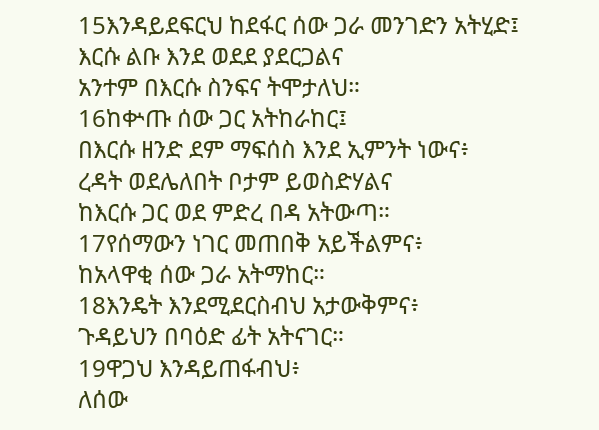15እንዳይደፍርህ ከደፋር ሰው ጋራ መንገድን አትሂድ፤
እርሱ ልቡ እንደ ወደደ ያደርጋልና
አንተም በእርሱ ስንፍና ትሞታለህ።
16ከቍጡ ሰው ጋር አትከራከር፤
በእርሱ ዘንድ ደም ማፍሰስ እንደ ኢምንት ነውና፥
ረዳት ወደሌለበት ቦታም ይወስድሃልና
ከእርሱ ጋር ወደ ምድረ በዳ አትውጣ።
17የሰማውን ነገር መጠበቅ አይችልምና፥
ከአላዋቂ ሰው ጋራ አትማከር።
18እንዴት እንደሚደርስብህ አታውቅምና፥
ጉዳይህን በባዕድ ፊት አትናገር።
19ዋጋህ እንዳይጠፋብህ፥
ለሰው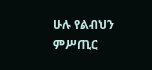ሁሉ የልብህን ምሥጢር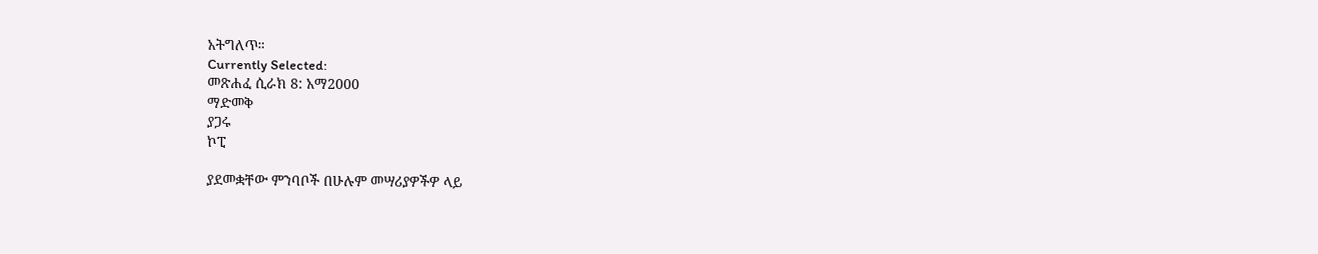አትግለጥ።
Currently Selected:
መጽሐፈ ሲራክ 8: አማ2000
ማድመቅ
ያጋሩ
ኮፒ

ያደመቋቸው ምንባቦች በሁሉም መሣሪያዎችዎ ላይ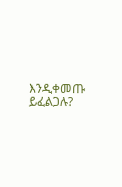እንዲቀመጡ ይፈልጋሉ?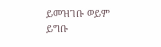ይመዝገቡ ወይም ይግቡ